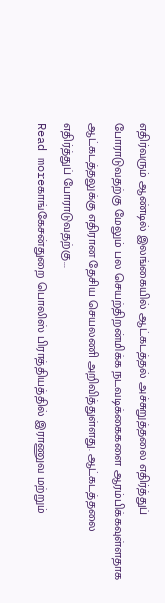எதிர்வரும் ஆண்டில் இலங்கையில் ஆட்கடத்தல் அச்சுறுத்தலை எதிர்த்துப் போராடுவதற்கு மேலும் பல செயற்திறன்மிக்க நடவடிக்கைகளை ஆரம்பிக்கவுள்ளதாக ஆட்கடத்தலுக்கு எதிரான தேசிய செயலணி அறிவித்துள்ளது. ஆட்கடத்தலை எதிர்த்துப் போராடுவதற்கு...
Read moreகாங்கேசன்துறை பொலிஸ் பிராத்தியத்தில் இராணுவ மற்றும்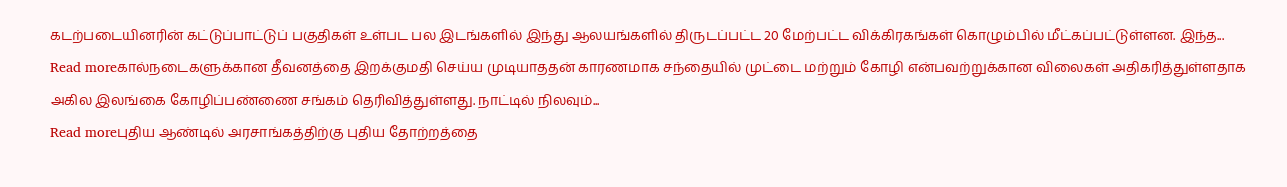கடற்படையினரின் கட்டுப்பாட்டுப் பகுதிகள் உள்பட பல இடங்களில் இந்து ஆலயங்களில் திருடப்பட்ட 20 மேற்பட்ட விக்கிரகங்கள் கொழும்பில் மீட்கப்பட்டுள்ளன. இந்த...
Read moreகால்நடைகளுக்கான தீவனத்தை இறக்குமதி செய்ய முடியாததன் காரணமாக சந்தையில் முட்டை மற்றும் கோழி என்பவற்றுக்கான விலைகள் அதிகரித்துள்ளதாக அகில இலங்கை கோழிப்பண்ணை சங்கம் தெரிவித்துள்ளது. நாட்டில் நிலவும்...
Read moreபுதிய ஆண்டில் அரசாங்கத்திற்கு புதிய தோற்றத்தை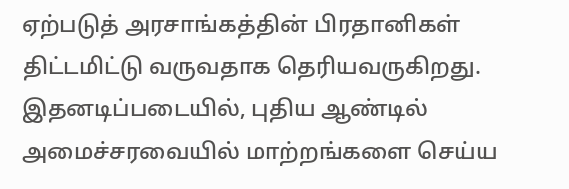ஏற்படுத் அரசாங்கத்தின் பிரதானிகள் திட்டமிட்டு வருவதாக தெரியவருகிறது. இதனடிப்படையில், புதிய ஆண்டில் அமைச்சரவையில் மாற்றங்களை செய்ய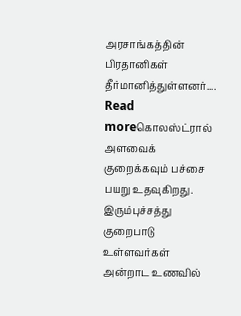அரசாங்கத்தின் பிரதானிகள் தீர்மானித்துள்ளனர்....
Read moreகொலஸ்ட்ரால் அளவைக் குறைக்கவும் பச்சை பயறு உதவுகிறது. இரும்புச்சத்து குறைபாடு உள்ளவர்கள் அன்றாட உணவில்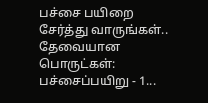பச்சை பயிறை சேர்த்து வாருங்கள்.. தேவையான பொருட்கள்: பச்சைப்பயிறு - 1...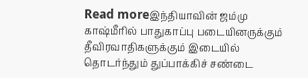Read moreஇந்தியாவின் ஜம்மு காஷ்மீரில் பாதுகாப்பு படையினருக்கும் தீவிரவாதிகளுக்கும் இடையில் தொடர்ந்தும் துப்பாக்கிச் சண்டை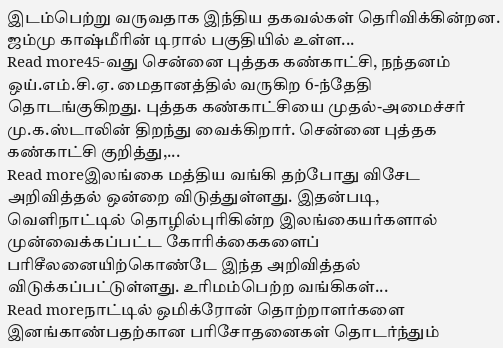இடம்பெற்று வருவதாக இந்திய தகவல்கள் தெரிவிக்கின்றன. ஜம்மு காஷ்மீரின் டிரால் பகுதியில் உள்ள...
Read more45-வது சென்னை புத்தக கண்காட்சி, நந்தனம் ஒய்.எம்.சி.ஏ. மைதானத்தில் வருகிற 6-ந்தேதி தொடங்குகிறது. புத்தக கண்காட்சியை முதல்-அமைச்சர் மு.க.ஸ்டாலின் திறந்து வைக்கிறார். சென்னை புத்தக கண்காட்சி குறித்து,...
Read moreஇலங்கை மத்திய வங்கி தற்போது விசேட அறிவித்தல் ஒன்றை விடுத்துள்ளது. இதன்படி, வெளிநாட்டில் தொழில்புரிகின்ற இலங்கையர்களால் முன்வைக்கப்பட்ட கோரிக்கைகளைப் பரிசீலனையிற்கொண்டே இந்த அறிவித்தல் விடுக்கப்பட்டுள்ளது. உரிமம்பெற்ற வங்கிகள்...
Read moreநாட்டில் ஒமிக்ரோன் தொற்றாளர்களை இனங்காண்பதற்கான பரிசோதனைகள் தொடர்ந்தும்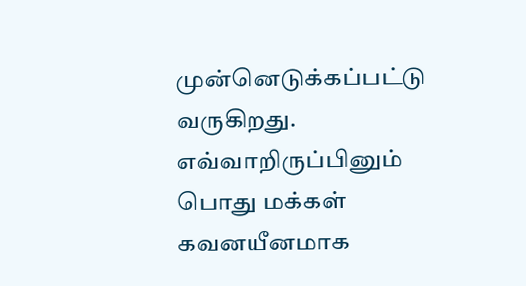முன்னெடுக்கப்பட்டு வருகிறது. எவ்வாறிருப்பினும் பொது மக்கள் கவனயீனமாக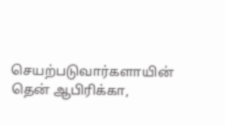செயற்படுவார்களாயின் தென் ஆபிரிக்கா,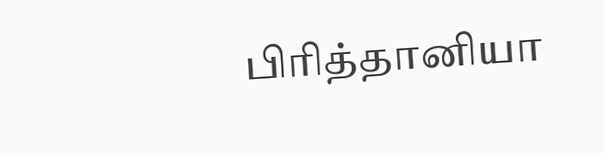பிரித்தானியா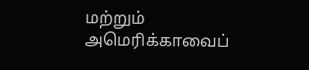மற்றும் அமெரிக்காவைப்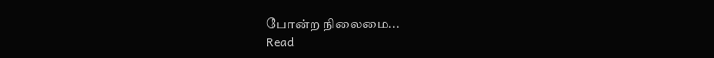போன்ற நிலைமை...
Read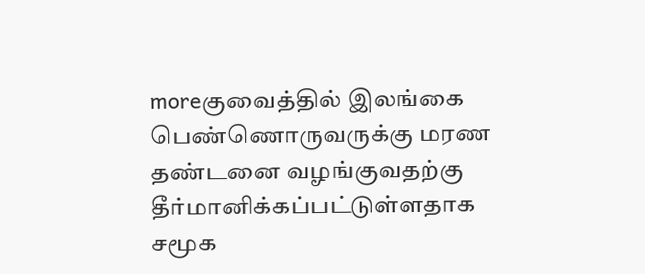moreகுவைத்தில் இலங்கை பெண்ணொருவருக்கு மரண தண்டனை வழங்குவதற்கு தீர்மானிக்கப்பட்டுள்ளதாக சமூக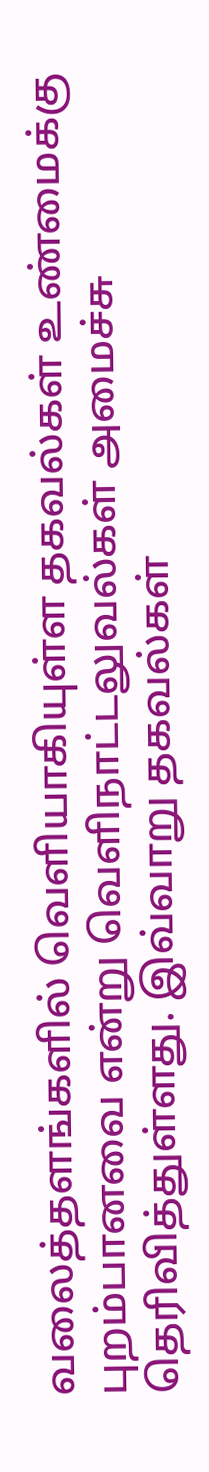வலைத்தளங்களில் வெளியாகியுள்ள தகவல்கள் உண்மைக்கு புறம்பானவை என்று வெளிநாட்டலுவல்கள் அமைச்சு தெரிவித்துள்ளது. இவ்வாறு தகவல்கள்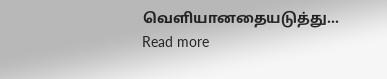வெளியானதையடுத்து...
Read more